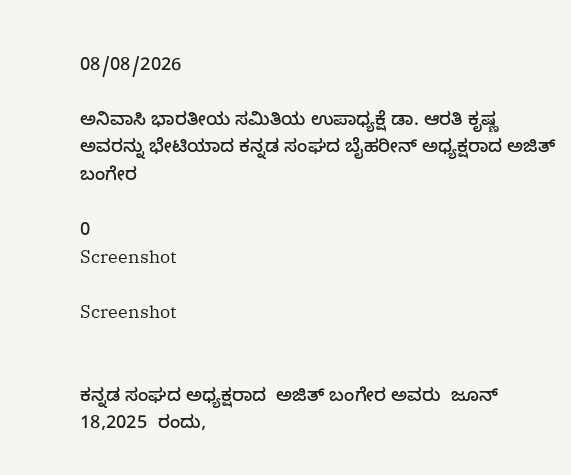08/08/2026

ಅನಿವಾಸಿ ಭಾರತೀಯ ಸಮಿತಿಯ ಉಪಾಧ್ಯಕ್ಷೆ ಡಾ. ಆರತಿ ಕೃಷ್ಣ ಅವರನ್ನು ಭೇಟಿಯಾದ ಕನ್ನಡ ‌ಸಂಘದ ಬೈಹರೀನ್ ಅಧ್ಯಕ್ಷರಾದ ಅಜಿತ್ ಬಂಗೇರ

0
Screenshot

Screenshot


ಕನ್ನಡ ‌ಸಂಘದ ಅಧ್ಯಕ್ಷರಾದ  ಅಜಿತ್ ಬಂಗೇರ ಅವರು  ಜೂನ್ 18,2025  ರಂದು,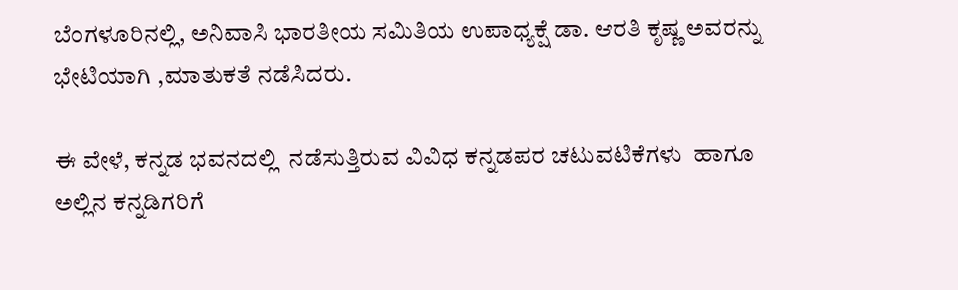ಬೆಂಗಳೂರಿನಲ್ಲಿ, ಅನಿವಾಸಿ ಭಾರತೀಯ ಸಮಿತಿಯ ಉಪಾಧ್ಯಕ್ಷೆ ಡಾ. ಆರತಿ ಕೃಷ್ಣ ಅವರನ್ನು ಭೇಟಿಯಾಗಿ ,ಮಾತುಕತೆ ನಡೆಸಿದರು.

ಈ ವೇಳೆ, ಕನ್ನಡ ಭವನದಲ್ಲಿ  ನಡೆಸುತ್ತಿರುವ ವಿವಿಧ ಕನ್ನಡಪರ ಚಟುವಟಿಕೆಗಳು  ಹಾಗೂ ಅಲ್ಲಿನ ಕನ್ನಡಿಗರಿಗೆ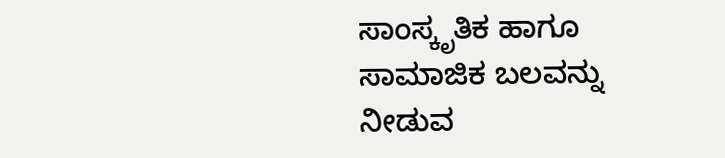ಸಾಂಸ್ಕೃತಿಕ ಹಾಗೂ ಸಾಮಾಜಿಕ ಬಲವನ್ನು ನೀಡುವ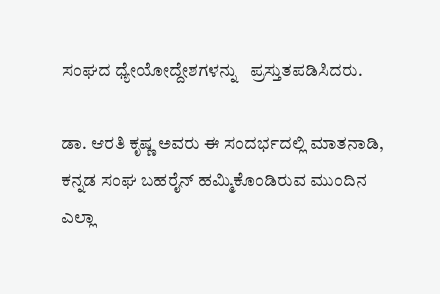ಸಂಘದ ಧ್ಯೇಯೋದ್ದೇಶಗಳನ್ನು   ಪ್ರಸ್ತುತಪಡಿಸಿದರು.

ಡಾ. ಆರತಿ ಕೃಷ್ಣ ಅವರು ಈ ಸಂದರ್ಭದಲ್ಲಿ ಮಾತನಾಡಿ, ಕನ್ನಡ ಸಂಘ ಬಹರೈನ್ ಹಮ್ಮಿಕೊಂಡಿರುವ ಮುಂದಿನ ಎಲ್ಲಾ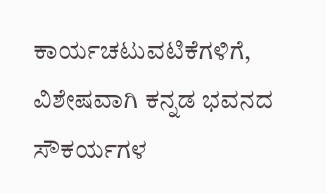ಕಾರ್ಯಚಟುವಟಿಕೆಗಳಿಗೆ, ವಿಶೇಷವಾಗಿ ಕನ್ನಡ ಭವನದ  ಸೌಕರ್ಯಗಳ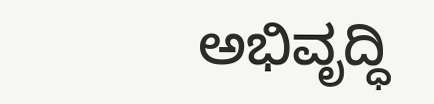ಅಭಿವೃದ್ಧಿ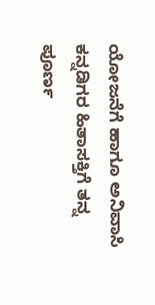ಯೋಜನೆಗೆ ಹಾಗೂ ಅನಿವಾಸಿ ಕನ್ನಡಿಗರ ಹಿತಾಸಕ್ತಿಗೆ ತನ್ನ ಪೂರ್ಣ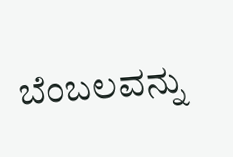ಬೆಂಬಲವನ್ನು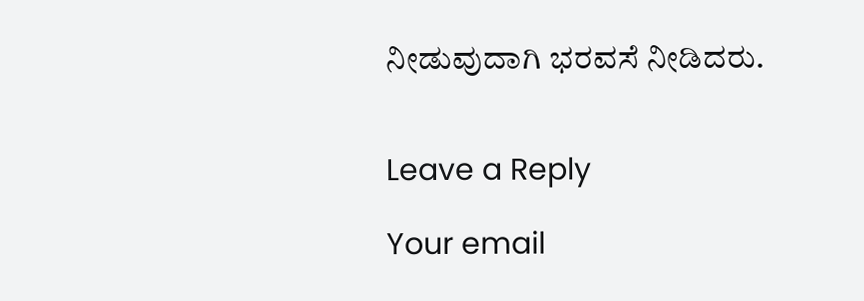ನೀಡುವುದಾಗಿ ಭರವಸೆ ನೀಡಿದರು.


Leave a Reply

Your email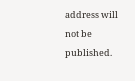address will not be published.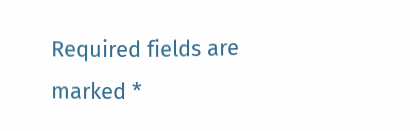Required fields are marked *